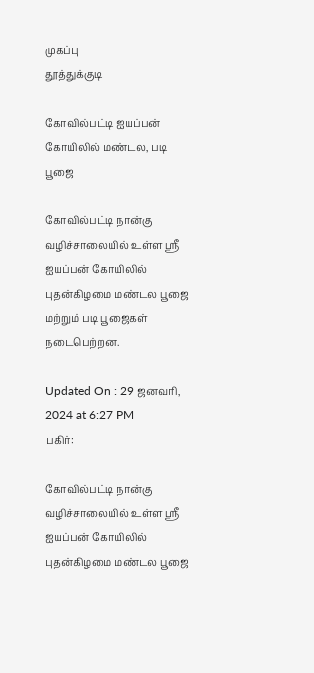முகப்பு
தூத்துக்குடி

கோவில்பட்டி ஐயப்பன் கோயிலில் மண்டல, படி பூஜை

கோவில்பட்டி நான்கு வழிச்சாலையில் உள்ள ஸ்ரீ ஐயப்பன் கோயிலில் புதன்கிழமை மண்டல பூஜை மற்றும் படி பூஜைகள் நடைபெற்றன.

Updated On : 29 ஜனவரி, 2024 at 6:27 PM
பகிர்:

கோவில்பட்டி நான்கு வழிச்சாலையில் உள்ள ஸ்ரீ ஐயப்பன் கோயிலில் புதன்கிழமை மண்டல பூஜை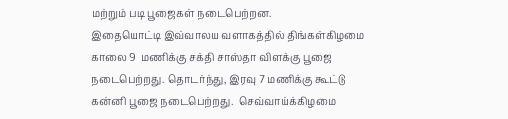மற்றும் படி பூஜைகள் நடைபெற்றன.
இதையொட்டி இவ்வாலய வளாகத்தில் திங்கள்கிழமை காலை 9  மணிக்கு சக்தி சாஸ்தா விளக்கு பூஜை நடைபெற்றது. தொடர்ந்து, இரவு 7 மணிக்கு கூட்டு கன்னி பூஜை நடைபெற்றது.  செவ்வாய்க்கிழமை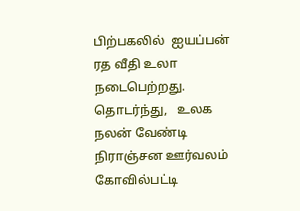பிற்பகலில்  ஐயப்பன்   ரத வீதி உலா நடைபெற்றது.  தொடர்ந்து,   உலக நலன் வேண்டி நிராஞ்சன ஊர்வலம் கோவில்பட்டி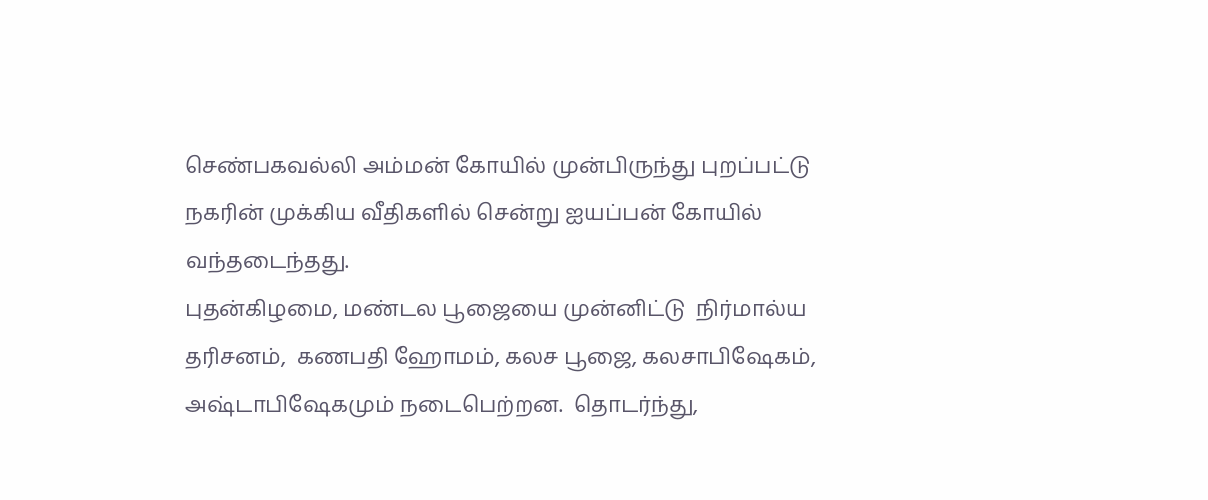செண்பகவல்லி அம்மன் கோயில் முன்பிருந்து புறப்பட்டு நகரின் முக்கிய வீதிகளில் சென்று ஐயப்பன் கோயில் வந்தடைந்தது.
புதன்கிழமை, மண்டல பூஜையை முன்னிட்டு  நிர்மால்ய தரிசனம்,  கணபதி ஹோமம், கலச பூஜை, கலசாபிஷேகம், அஷ்டாபிஷேகமும் நடைபெற்றன.  தொடர்ந்து,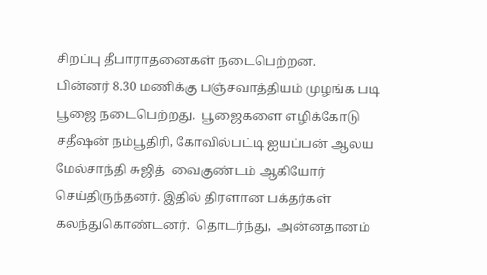சிறப்பு தீபாராதனைகள் நடைபெற்றன.
பின்னர் 8.30 மணிக்கு பஞ்சவாத்தியம் முழங்க படி பூஜை நடைபெற்றது.  பூஜைகளை எழிக்கோடு சதீஷன் நம்பூதிரி, கோவில்பட்டி ஐயப்பன் ஆலய மேல்சாந்தி சுஜித்  வைகுண்டம் ஆகியோர் செய்திருந்தனர். இதில் திரளான பக்தர்கள்  கலந்துகொண்டனர்.  தொடர்ந்து,  அன்னதானம்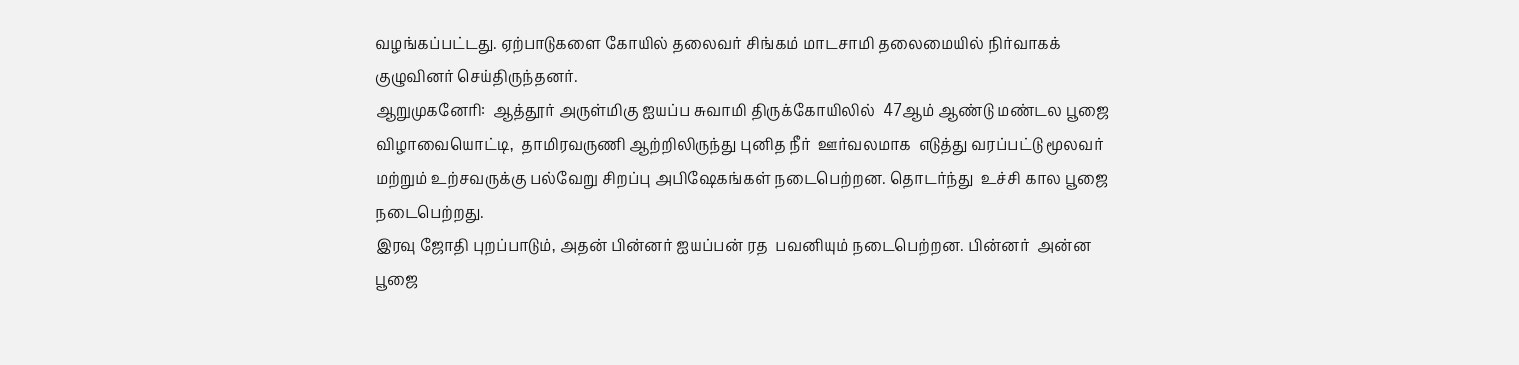வழங்கப்பட்டது. ஏற்பாடுகளை கோயில் தலைவர் சிங்கம் மாடசாமி தலைமையில் நிர்வாகக் குழுவினர் செய்திருந்தனர்.
ஆறுமுகனேரி:  ஆத்தூர் அருள்மிகு ஐயப்ப சுவாமி திருக்கோயிலில்  47ஆம் ஆண்டு மண்டல பூஜை  விழாவையொட்டி,  தாமிரவருணி ஆற்றிலிருந்து புனித நீர்  ஊர்வலமாக  எடுத்து வரப்பட்டு மூலவர் மற்றும் உற்சவருக்கு பல்வேறு சிறப்பு அபிஷேகங்கள் நடைபெற்றன. தொடர்ந்து  உச்சி கால பூஜை நடைபெற்றது.
இரவு ஜோதி புறப்பாடும், அதன் பின்னர் ஐயப்பன் ரத  பவனியும் நடைபெற்றன. பின்னர்  அன்ன பூஜை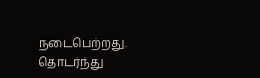நடைபெற்றது.  தொடர்ந்து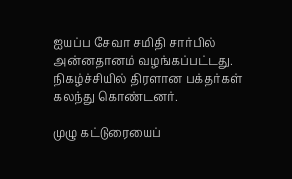ஐயப்ப சேவா சமிதி சார்பில் அன்னதானம் வழங்கப்பட்டது. நிகழ்ச்சியில் திரளான பக்தர்கள் கலந்து கொண்டனர்.

முழு கட்டுரையைப்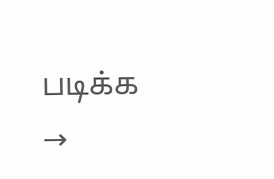படிக்க →